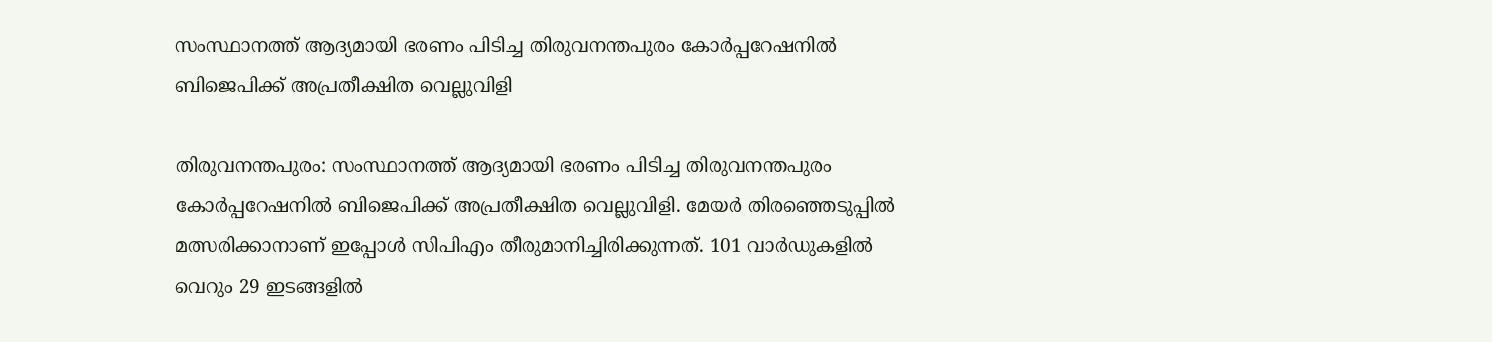സംസ്ഥാനത്ത് ആദ്യമായി ഭരണം പിടിച്ച തിരുവനന്തപുരം കോര്‍പ്പറേഷനില്‍ ബിജെപിക്ക് അപ്രതീക്ഷിത വെല്ലുവിളി

തിരുവനന്തപുരം: സംസ്ഥാനത്ത് ആദ്യമായി ഭരണം പിടിച്ച തിരുവനന്തപുരം കോര്‍പ്പറേഷനില്‍ ബിജെപിക്ക് അപ്രതീക്ഷിത വെല്ലുവിളി. മേയര്‍ തിരഞ്ഞെടുപ്പില്‍ മത്സരിക്കാനാണ് ഇപ്പോള്‍ സിപിഎം തീരുമാനിച്ചിരിക്കുന്നത്. 101 വാര്‍ഡുകളില്‍ വെറും 29 ഇടങ്ങളില്‍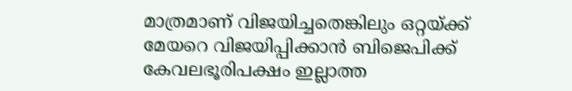മാത്രമാണ് വിജയിച്ചതെങ്കിലും ഒറ്റയ്ക്ക് മേയറെ വിജയിപ്പിക്കാന്‍ ബിജെപിക്ക് കേവലഭൂരിപക്ഷം ഇല്ലാത്ത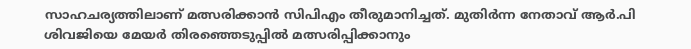സാഹചര്യത്തിലാണ് മത്സരിക്കാന്‍ സിപിഎം തീരുമാനിച്ചത്. മുതിര്‍ന്ന നേതാവ് ആര്‍.പി ശിവജിയെ മേയര്‍ തിരഞ്ഞെടുപ്പില്‍ മത്സരിപ്പിക്കാനും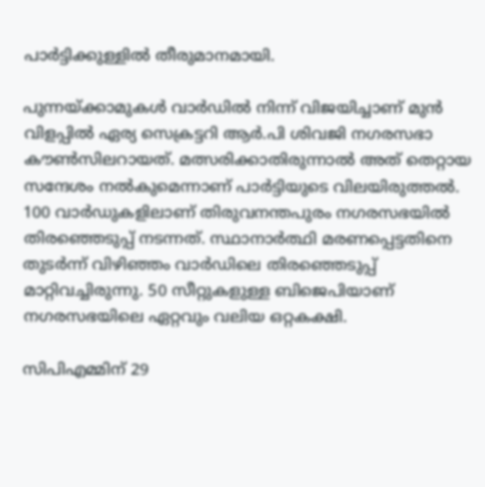പാര്‍ട്ടിക്കുള്ളില്‍ തീരുമാനമായി.

പുന്നയ്ക്കാമുകള്‍ വാര്‍ഡില്‍ നിന്ന് വിജയിച്ചാണ് മുന്‍ വിളപ്പില്‍ ഏര്യ സെക്രട്ടറി ആര്‍.പി ശിവജി നഗരസഭാ കൗണ്‍സിലറായത്. മത്സരിക്കാതിരുന്നാല്‍ അത് തെറ്റായ സന്ദേശം നല്‍കുമെന്നാണ് പാര്‍ട്ടിയുടെ വിലയിരുത്തല്‍. 100 വാര്‍ഡുകളിലാണ് തിരുവനന്തപുരം നഗരസഭയില്‍ തിരഞ്ഞെടുപ്പ് നടന്നത്. സ്ഥാനാര്‍ത്ഥി മരണപ്പെട്ടതിനെ തുടര്‍ന്ന് വിഴിഞ്ഞം വാര്‍ഡിലെ തിരഞ്ഞെടുപ്പ് മാറ്റിവച്ചിരുന്നു. 50 സീറ്റുകളുള്ള ബിജെപിയാണ് നഗരസഭയിലെ ഏറ്റവും വലിയ ഒറ്റകക്ഷി.

സിപിഎമ്മിന് 29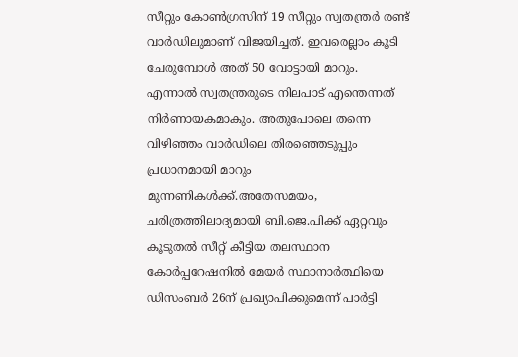സീറ്റും കോണ്‍ഗ്രസിന് 19 സീറ്റും സ്വതന്ത്രര്‍ രണ്ട് വാര്‍ഡിലുമാണ് വിജയിച്ചത്. ഇവരെല്ലാം കൂടി ചേരുമ്പോള്‍ അത് 50 വോട്ടായി മാറും. എന്നാല്‍ സ്വതന്ത്രരുടെ നിലപാട് എന്തെന്നത് നിര്‍ണായകമാകും. അതുപോലെ തന്നെ വിഴിഞ്ഞം വാര്‍ഡിലെ തിരഞ്ഞെടുപ്പും പ്രധാനമായി മാറും മുന്നണികള്‍ക്ക്.അതേസമയം, ചരിത്രത്തിലാദ്യമായി ബി.ജെ.പിക്ക് ഏറ്റവും കൂടുതല്‍ സീറ്റ് കീട്ടിയ തലസ്ഥാന കോര്‍പ്പറേഷനില്‍ മേയര്‍ സ്ഥാനാര്‍ത്ഥിയെ ഡിസംബര്‍ 26ന് പ്രഖ്യാപിക്കുമെന്ന് പാര്‍ട്ടി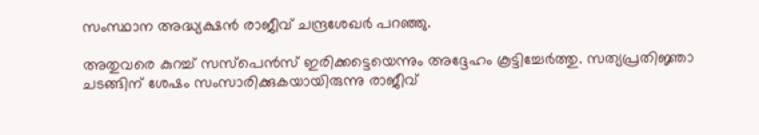സംസ്ഥാന അദ്ധ്യക്ഷന്‍ രാജീവ് ചന്ദ്രശേഖര്‍ പറഞ്ഞു.

അതുവരെ കുറച്ച് സസ്‌പെന്‍സ് ഇരിക്കട്ടെയെന്നും അദ്ദേഹം കൂട്ടിച്ചേര്‍ത്തു. സത്യപ്രതിജ്ഞാ ചടങ്ങിന് ശേഷം സംസാരിക്കുകയായിരുന്നു രാജീവ്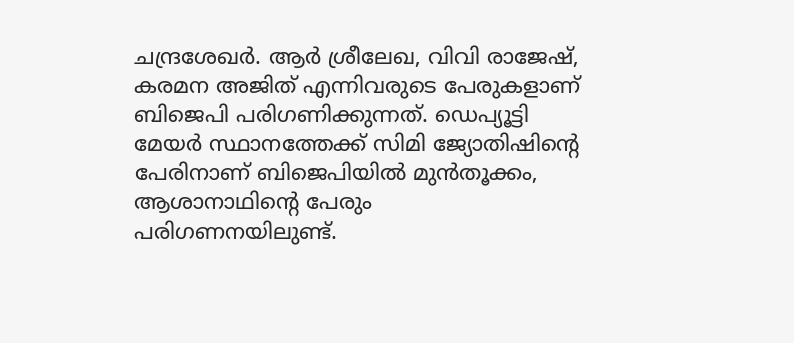ചന്ദ്രശേഖര്‍. ആര്‍ ശ്രീലേഖ, വിവി രാജേഷ്, കരമന അജിത് എന്നിവരുടെ പേരുകളാണ് ബിജെപി പരിഗണിക്കുന്നത്. ഡെപ്യൂട്ടി മേയര്‍ സ്ഥാനത്തേക്ക് സിമി ജ്യോതിഷിന്റെ പേരിനാണ് ബിജെപിയില്‍ മുന്‍തൂക്കം, ആശാനാഥിന്റെ പേരും പരിഗണനയിലുണ്ട്.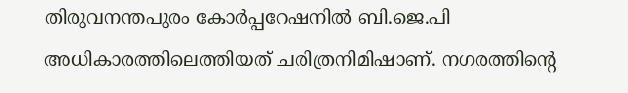തിരുവനന്തപുരം കോര്‍പ്പറേഷനില്‍ ബി.ജെ.പി അധികാരത്തിലെത്തിയത് ചരിത്രനിമിഷാണ്. നഗരത്തിന്റെ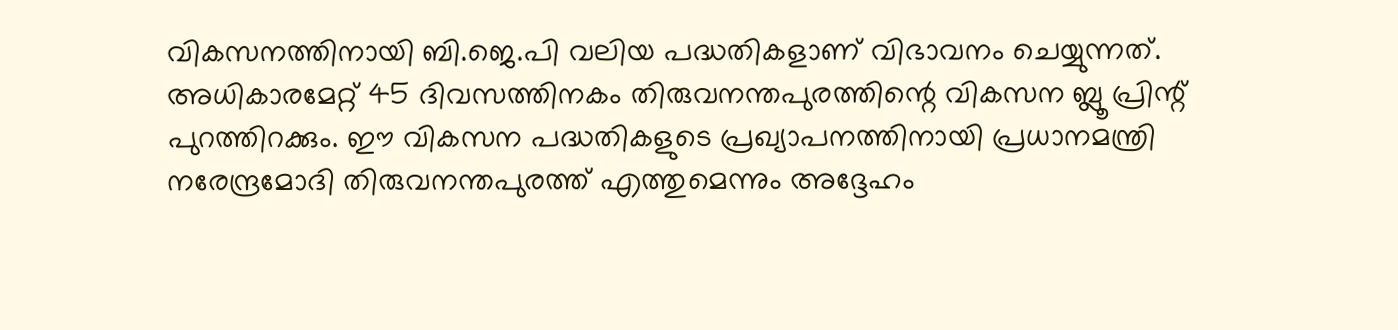വികസനത്തിനായി ബി.ജെ.പി വലിയ പദ്ധതികളാണ് വിഭാവനം ചെയ്യുന്നത്. അധികാരമേറ്റ് 45 ദിവസത്തിനകം തിരുവനന്തപുരത്തിന്റെ വികസന ബ്ലൂ പ്രിന്റ് പുറത്തിറക്കും. ഈ വികസന പദ്ധതികളുടെ പ്രഖ്യാപനത്തിനായി പ്രധാനമന്ത്രി നരേന്ദ്രമോദി തിരുവനന്തപുരത്ത് എത്തുമെന്നും അദ്ദേഹം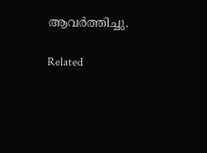ആവര്‍ത്തിച്ചു.

Related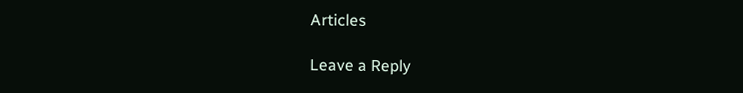Articles

Leave a Reply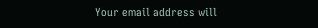Your email address will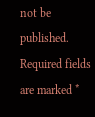not be published. Required fields are marked *